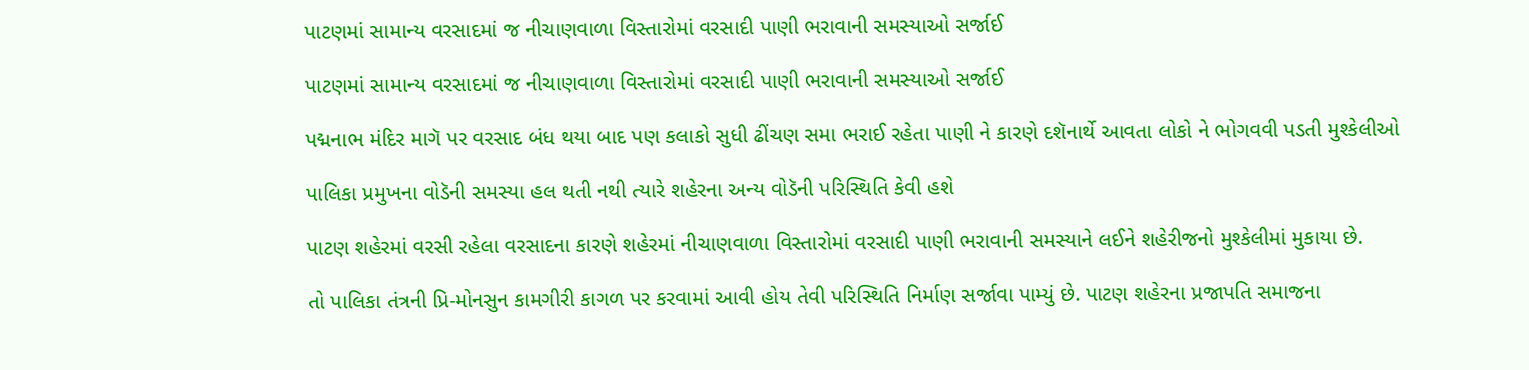પાટણમાં સામાન્ય વરસાદમાં જ નીચાણવાળા વિસ્તારોમાં વરસાદી પાણી ભરાવાની સમસ્યાઓ સર્જાઈ

પાટણમાં સામાન્ય વરસાદમાં જ નીચાણવાળા વિસ્તારોમાં વરસાદી પાણી ભરાવાની સમસ્યાઓ સર્જાઈ

પદ્મનાભ મંદિર માગૅ પર વરસાદ બંધ થયા બાદ પણ કલાકો સુધી ઢીંચણ સમા ભરાઈ રહેતા પાણી ને કારણે દશૅનાર્થે આવતા લોકો ને ભોગવવી પડતી મુશ્કેલીઓ

પાલિકા પ્રમુખના વોડૅની સમસ્યા હલ થતી નથી ત્યારે શહેરના અન્ય વોડૅની પરિસ્થિતિ કેવી હશે

પાટણ શહેરમાં વરસી રહેલા વરસાદના કારણે શહેરમાં નીચાણવાળા વિસ્તારોમાં વરસાદી પાણી ભરાવાની સમસ્યાને લઈને શહેરીજનો મુશ્કેલીમાં મુકાયા છે.

તો પાલિકા તંત્રની પ્રિ-મોનસુન કામગીરી કાગળ પર કરવામાં આવી હોય તેવી પરિસ્થિતિ નિર્માણ સર્જાવા પામ્યું છે. પાટણ શહેરના પ્રજાપતિ સમાજના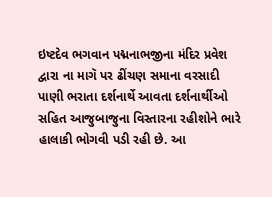ઇષ્ટદેવ ભગવાન પદ્મનાભજીના મંદિર પ્રવેશ દ્વારા ના માગૅ પર ઢીંચણ સમાના વરસાદી પાણી ભરાતા દર્શનાર્થે આવતા દર્શનાર્થીઓ સહિત આજુબાજુના વિસ્તારના રહીશોને ભારે હાલાકી ભોગવી પડી રહી છે. આ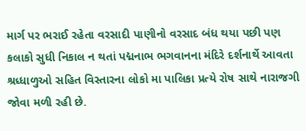માર્ગ પર ભરાઈ રહેતા વરસાદી પાણીનો વરસાદ બંધ થયા પછી પણ કલાકો સુધી નિકાલ ન થતાં પદ્મનાભ ભગવાનના મંદિરે દર્શનાર્થે આવતા શ્રધ્ધાળુઓ સહિત વિસ્તારના લોકો મા પાલિકા પ્રત્યે રોષ સાથે નારાજગી જોવા મળી રહી છે.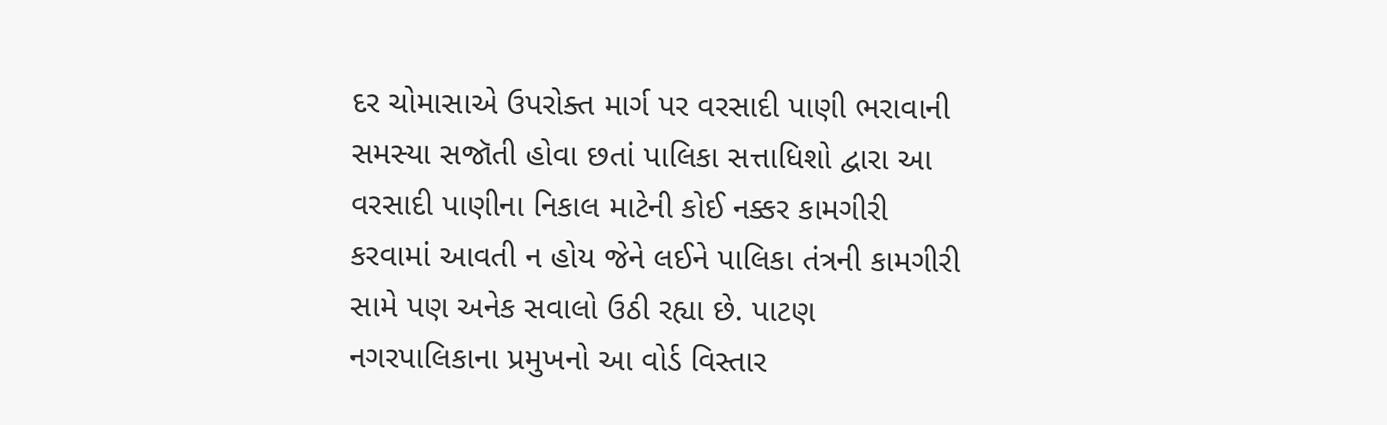દર ચોમાસાએ ઉપરોક્ત માર્ગ પર વરસાદી પાણી ભરાવાની સમસ્યા સજૉતી હોવા છતાં પાલિકા સત્તાધિશો દ્વારા આ વરસાદી પાણીના નિકાલ માટેની કોઈ નક્કર કામગીરી કરવામાં આવતી ન હોય જેને લઈને પાલિકા તંત્રની કામગીરી સામે પણ અનેક સવાલો ઉઠી રહ્યા છે. પાટણ નગરપાલિકાના પ્રમુખનો આ વોર્ડ વિસ્તાર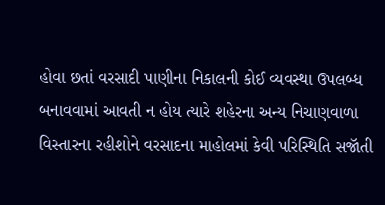હોવા છતાં વરસાદી પાણીના નિકાલની કોઈ વ્યવસ્થા ઉપલબ્ધ બનાવવામાં આવતી ન હોય ત્યારે શહેરના અન્ય નિચાણવાળા વિસ્તારના રહીશોને વરસાદના માહોલમાં કેવી પરિસ્થિતિ સજૉતી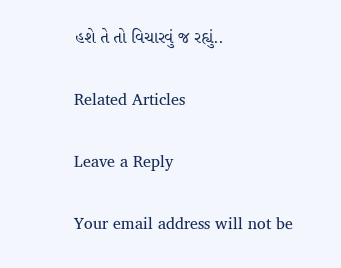હશે તે તો વિચારવું જ રહ્યું..

Related Articles

Leave a Reply

Your email address will not be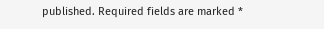published. Required fields are marked *